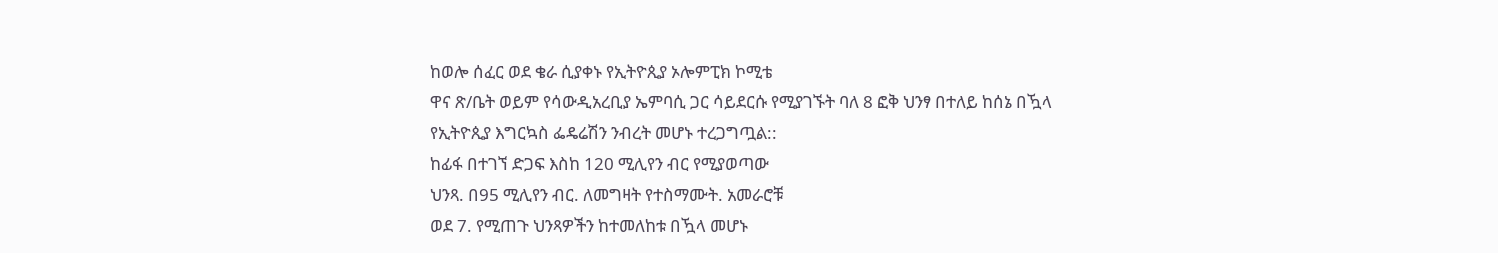ከወሎ ሰፈር ወደ ቄራ ሲያቀኑ የኢትዮጲያ ኦሎምፒክ ኮሚቴ
ዋና ጽ/ቤት ወይም የሳውዲአረቢያ ኤምባሲ ጋር ሳይደርሱ የሚያገኙት ባለ 8 ፎቅ ህንፃ በተለይ ከሰኔ በዃላ
የኢትዮጲያ እግርኳስ ፌዴሬሽን ንብረት መሆኑ ተረጋግጧል::
ከፊፋ በተገኘ ድጋፍ እስከ 120 ሚሊየን ብር የሚያወጣው
ህንጻ. በ95 ሚሊየን ብር. ለመግዛት የተስማሙት. አመራሮቹ
ወደ 7. የሚጠጉ ህንጻዎችን ከተመለከቱ በዃላ መሆኑ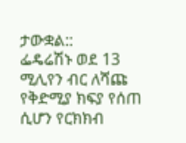ታውቋል::
ፌዴሬሽኑ ወደ 13 ሚሊየን ብር ለሻጩ የቅድሚያ ክፍያ የሰጠ ሲሆን የርክክብ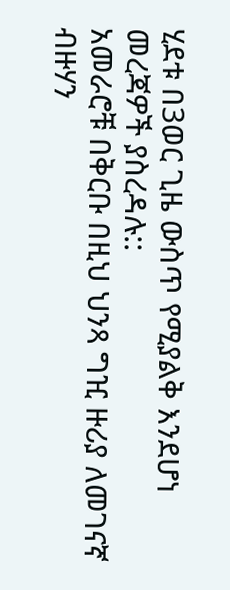ሂደቱ በ3ወር ጊዜ ውስጥ የሚያልቅ እንደሆነ መረጃዎች ያስረዳሉ::
አመራሮቹ በቅርቡ በዚህ ህንጻ ግዢ ዙሪያ ለመገናኛ ብዙሃን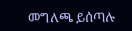መግለጫ ይሰጣሉ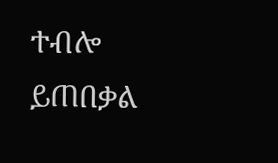ተብሎ ይጠበቃል